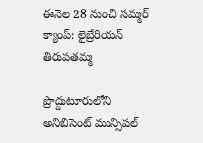ఈనెల 28 నుంచి సమ్మర్ క్యాంప్: లైబ్రేరియన్ తిరుపతమ్మ

ప్రొద్దుటూరులోని అనిబిసెంట్ మున్సిపల్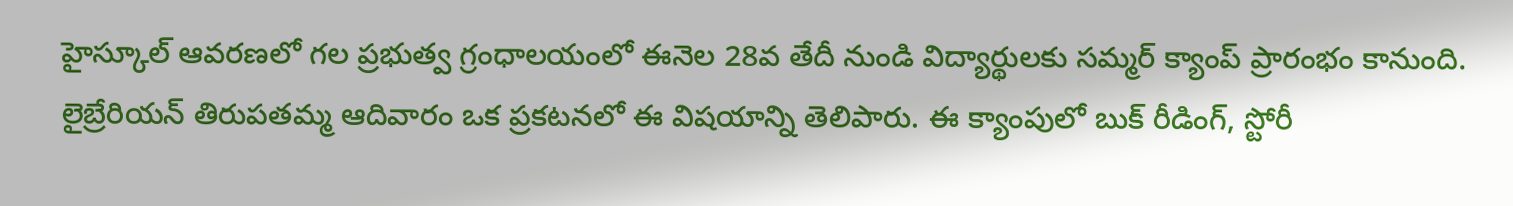హైస్కూల్ ఆవరణలో గల ప్రభుత్వ గ్రంధాలయంలో ఈనెల 28వ తేదీ నుండి విద్యార్థులకు సమ్మర్ క్యాంప్ ప్రారంభం కానుంది. లైబ్రేరియన్ తిరుపతమ్మ ఆదివారం ఒక ప్రకటనలో ఈ విషయాన్ని తెలిపారు. ఈ క్యాంపులో బుక్ రీడింగ్, స్టోరీ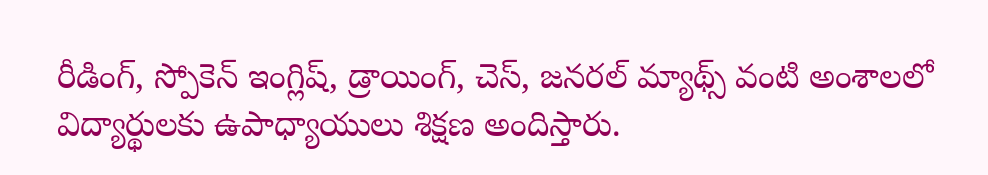రీడింగ్, స్పోకెన్ ఇంగ్లిష్, డ్రాయింగ్, చెస్, జనరల్ మ్యాథ్స్ వంటి అంశాలలో విద్యార్థులకు ఉపాధ్యాయులు శిక్షణ అందిస్తారు.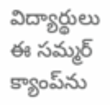విద్యార్థులు ఈ సమ్మర్ క్యాంప్‌ను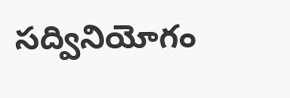సద్వినియోగం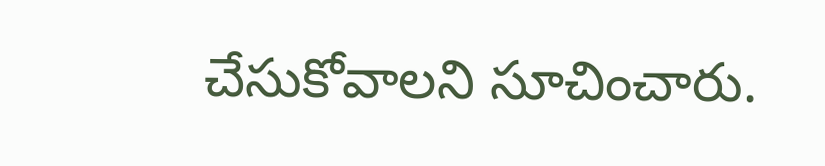చేసుకోవాలని సూచించారు.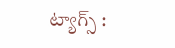ట్యాగ్స్ :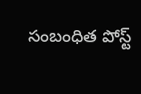సంబంధిత పోస్ట్